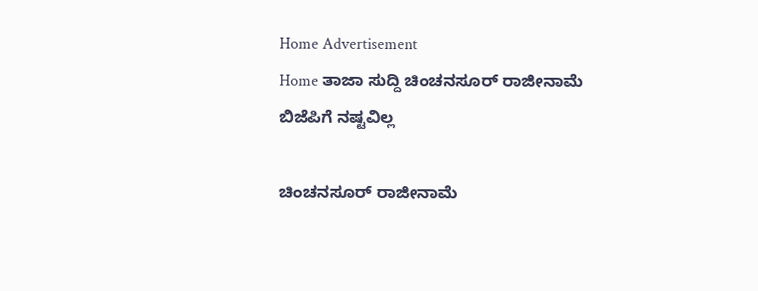Home Advertisement
Home ತಾಜಾ ಸುದ್ದಿ ಚಿಂಚನಸೂರ್ ರಾಜೀನಾಮೆ ಬಿಜೆಪಿಗೆ ನಷ್ಟವಿಲ್ಲ

ಚಿಂಚನಸೂರ್ ರಾಜೀನಾಮೆ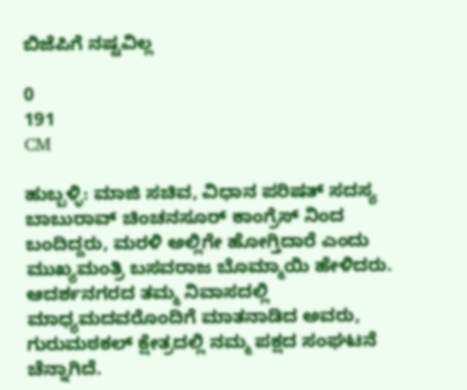ಬಿಜೆಪಿಗೆ ನಷ್ಟವಿಲ್ಲ

0
191
CM

ಹುಬ್ಬಳ್ಳಿ: ಮಾಜಿ ಸಚಿವ, ವಿಧಾನ ಪರಿಷತ್ ಸದಸ್ಯ ಬಾಬುರಾವ್ ಚಿಂಚನಸೂರ್ ಕಾಂಗ್ರೆಸ್ ನಿಂದ ಬಂದಿದ್ದರು, ಮರಳಿ ಅಲ್ಲಿಗೇ ಹೋಗ್ತಿದಾರೆ ಎಂದು ಮುಖ್ಯಮಂತ್ರಿ ಬಸವರಾಜ ಬೊಮ್ಮಾಯಿ ಹೇಳಿದರು.
ಆದರ್ಶನಗರದ ತಮ್ಮ ನಿವಾಸದಲ್ಲಿ ಮಾಧ್ಯಮದವರೊಂದಿಗೆ ಮಾತನಾಡಿದ ಅವರು, ಗುರುಮಠಕಲ್ ಕ್ಷೇತ್ರದಲ್ಲಿ ನಮ್ಮ ಪಕ್ಷದ ಸಂಘಟನೆ ಚೆನ್ನಾಗಿದೆ.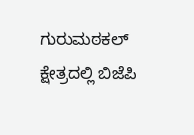ಗುರುಮಠಕಲ್ ಕ್ಷೇತ್ರದಲ್ಲಿ ಬಿಜೆಪಿ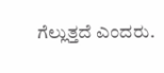ಗೆಲ್ಲುತ್ತದೆ ಎಂದರು.